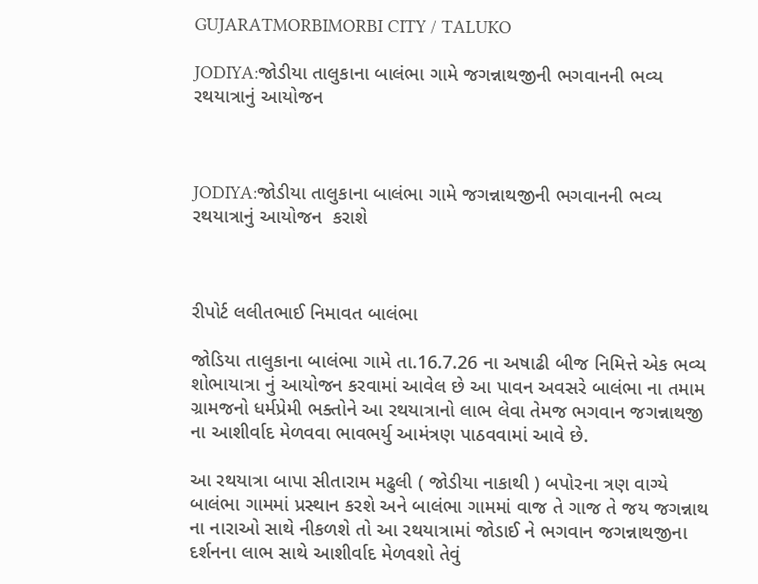GUJARATMORBIMORBI CITY / TALUKO

JODIYA:જોડીયા તાલુકાના બાલંભા ગામે જગન્નાથજીની ભગવાનની ભવ્ય રથયાત્રાનું આયોજન



JODIYA:જોડીયા તાલુકાના બાલંભા ગામે જગન્નાથજીની ભગવાનની ભવ્ય રથયાત્રાનું આયોજન  કરાશે



રીપોર્ટ લલીતભાઈ નિમાવત બાલંભા

જોડિયા તાલુકાના બાલંભા ગામે તા.16.7.26 ના અષાઢી બીજ નિમિત્તે એક ભવ્ય શોભાયાત્રા નું આયોજન કરવામાં આવેલ છે આ પાવન અવસરે બાલંભા ના તમામ ગ્રામજનો ધર્મપ્રેમી ભક્તોને આ રથયાત્રાનો લાભ લેવા તેમજ ભગવાન જગન્નાથજી ના આશીર્વાદ મેળવવા ભાવભર્યુ આમંત્રણ પાઠવવામાં આવે છે.

આ રથયાત્રા બાપા સીતારામ મઢુલી ( જોડીયા નાકાથી ) બપોરના ત્રણ વાગ્યે બાલંભા ગામમાં પ્રસ્થાન કરશે અને બાલંભા ગામમાં વાજ તે ગાજ તે જય જગન્નાથ ના નારાઓ સાથે નીકળશે તો આ રથયાત્રામાં જોડાઈ ને ભગવાન જગન્નાથજીના દર્શનના લાભ સાથે આશીર્વાદ મેળવશો તેવું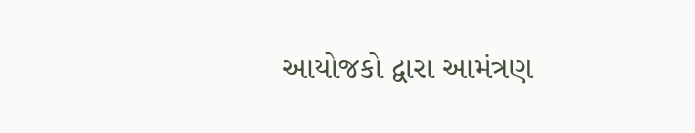આયોજકો દ્વારા આમંત્રણ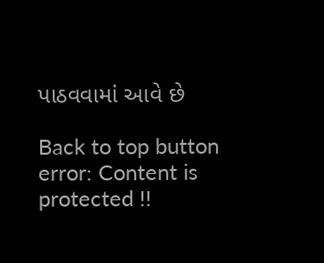પાઠવવામાં આવે છે

Back to top button
error: Content is protected !!